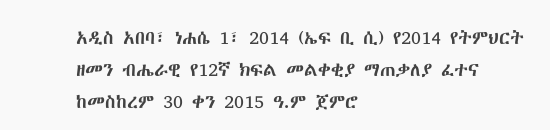አዲስ አበባ፣ ነሐሴ 1፣ 2014 (ኤፍ ቢ ሲ) የ2014 የትምህርት ዘመን ብሔራዊ የ12ኛ ክፍል መልቀቂያ ማጠቃለያ ፈተና ከመስከረም 30 ቀን 2015 ዓ.ም ጀምሮ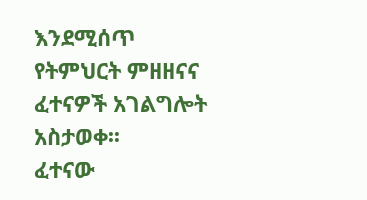እንደሚሰጥ የትምህርት ምዘዘናና ፈተናዎች አገልግሎት አስታወቀ፡፡
ፈተናው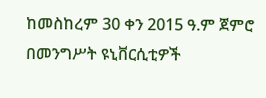ከመስከረም 30 ቀን 2015 ዓ.ም ጀምሮ በመንግሥት ዩኒቨርሲቲዎች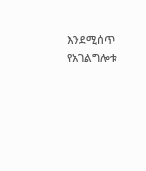እንደሚሰጥ የአገልግሎቱ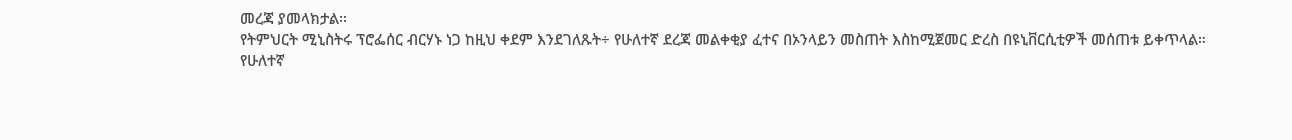መረጃ ያመላክታል፡፡
የትምህርት ሚኒስትሩ ፕሮፌሰር ብርሃኑ ነጋ ከዚህ ቀደም እንደገለጹት÷ የሁለተኛ ደረጃ መልቀቂያ ፈተና በኦንላይን መስጠት እስከሚጀመር ድረስ በዩኒቨርሲቲዎች መሰጠቱ ይቀጥላል።
የሁለተኛ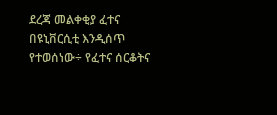ደረጃ መልቀቂያ ፈተና በዩኒቨርሲቲ እንዲሰጥ የተወሰነው÷ የፈተና ሰርቆትና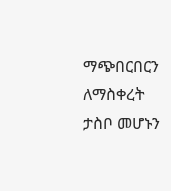ማጭበርበርን ለማስቀረት ታስቦ መሆኑን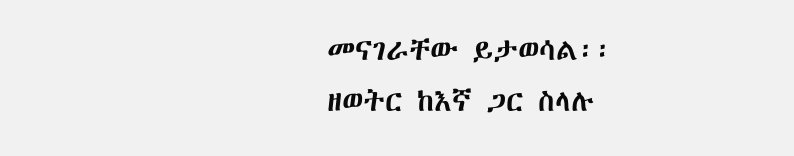መናገራቸው ይታወሳል፡፡
ዘወትር ከእኛ ጋር ስላሉ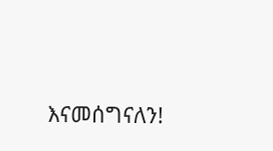እናመሰግናለን!